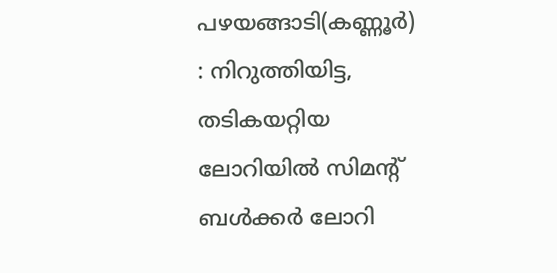പഴയങ്ങാടി(കണ്ണൂർ) : നിറുത്തിയിട്ട, തടികയറ്റിയ ലോറിയിൽ സിമൻ്റ് ബൾക്കർ ലോറി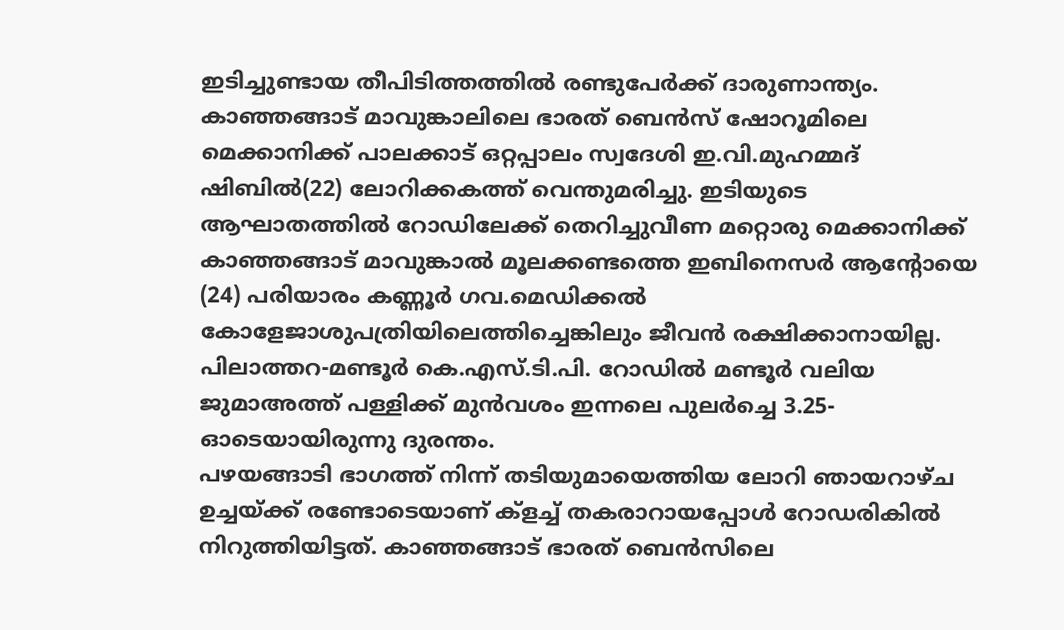ഇടിച്ചുണ്ടായ തീപിടിത്തത്തിൽ രണ്ടുപേർക്ക് ദാരുണാന്ത്യം. കാഞ്ഞങ്ങാട് മാവുങ്കാലിലെ ഭാരത് ബെൻസ് ഷോറൂമിലെ മെക്കാനിക്ക് പാലക്കാട് ഒറ്റപ്പാലം സ്വദേശി ഇ.വി.മുഹമ്മദ് ഷിബിൽ(22) ലോറിക്കകത്ത് വെന്തുമരിച്ചു. ഇടിയുടെ ആഘാതത്തിൽ റോഡിലേക്ക് തെറിച്ചുവീണ മറ്റൊരു മെക്കാനിക്ക് കാഞ്ഞങ്ങാട് മാവുങ്കാൽ മൂലക്കണ്ടത്തെ ഇബിനെസർ ആൻ്റോയെ (24) പരിയാരം കണ്ണൂർ ഗവ.മെഡിക്കൽ കോളേജാശുപത്രിയിലെത്തിച്ചെങ്കിലും ജീവൻ രക്ഷിക്കാനായില്ല.
പിലാത്തറ-മണ്ടൂർ കെ.എസ്.ടി.പി. റോഡിൽ മണ്ടൂർ വലിയ ജുമാഅത്ത് പള്ളിക്ക് മുൻവശം ഇന്നലെ പുലർച്ചെ 3.25-ഓടെയായിരുന്നു ദുരന്തം.
പഴയങ്ങാടി ഭാഗത്ത് നിന്ന് തടിയുമായെത്തിയ ലോറി ഞായറാഴ്ച ഉച്ചയ്ക്ക് രണ്ടോടെയാണ് ക്ളച്ച് തകരാറായപ്പോൾ റോഡരികിൽ നിറുത്തിയിട്ടത്. കാഞ്ഞങ്ങാട് ഭാരത് ബെൻസിലെ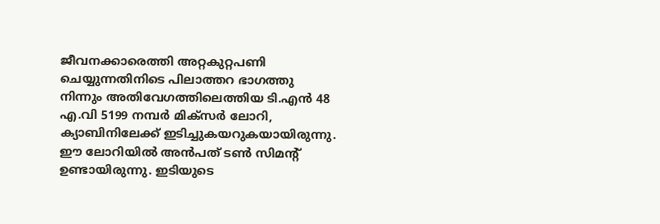ജീവനക്കാരെത്തി അറ്റകുറ്റപണി ചെയ്യുന്നതിനിടെ പിലാത്തറ ഭാഗത്തു നിന്നും അതിവേഗത്തിലെത്തിയ ടി.എൻ 48 എ.വി 5199 നമ്പർ മിക്സർ ലോറി, ക്യാബിനിലേക്ക് ഇടിച്ചുകയറുകയായിരുന്നു.
ഈ ലോറിയിൽ അൻപത് ടൺ സിമന്റ് ഉണ്ടായിരുന്നു. ഇടിയുടെ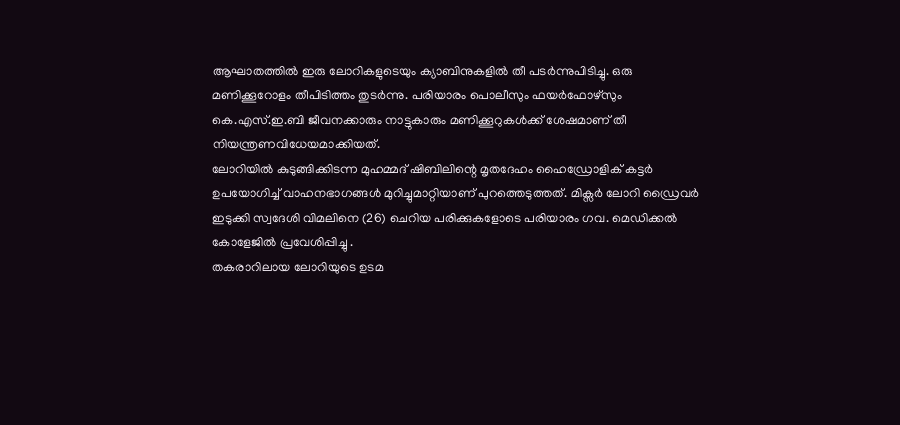ആഘാതത്തിൽ ഇരു ലോറികളുടെയും ക്യാബിനുകളിൽ തീ പടർന്നുപിടിച്ചു. ഒരു മണിക്കൂറോളം തീപിടിത്തം തുടർന്നു. പരിയാരം പൊലീസും ഫയർഫോഴ്സും കെ.എസ്.ഇ.ബി ജീവനക്കാരും നാട്ടുകാരും മണിക്കൂറുകൾക്ക് ശേഷമാണ് തീ നിയന്ത്രണവിധേയമാക്കിയത്.
ലോറിയിൽ കുടുങ്ങിക്കിടന്ന മുഹമ്മദ് ഷിബിലിന്റെ മൃതദേഹം ഹൈഡ്രോളിക് കട്ടർ ഉപയോഗിച്ച് വാഹനഭാഗങ്ങൾ മുറിച്ചുമാറ്റിയാണ് പുറത്തെടുത്തത്. മിക്സർ ലോറി ഡ്രൈവർ ഇടുക്കി സ്വദേശി വിമലിനെ (26) ചെറിയ പരിക്കുകളോടെ പരിയാരം ഗവ. മെഡിക്കൽ കോളേജിൽ പ്രവേശിപ്പിച്ചു .
തകരാറിലായ ലോറിയുടെ ഉടമ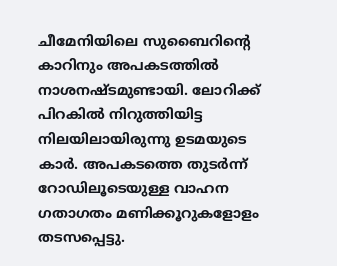ചീമേനിയിലെ സുബൈറിന്റെ കാറിനും അപകടത്തിൽ നാശനഷ്ടമുണ്ടായി. ലോറിക്ക് പിറകിൽ നിറുത്തിയിട്ട നിലയിലായിരുന്നു ഉടമയുടെ കാർ. അപകടത്തെ തുടർന്ന് റോഡിലൂടെയുള്ള വാഹന ഗതാഗതം മണിക്കൂറുകളോളം തടസപ്പെട്ടു.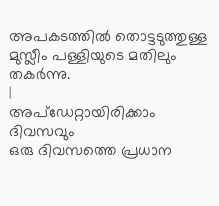അപകടത്തിൽ തൊട്ടടുത്തുള്ള മുസ്ലീം പള്ളിയുടെ മതിലും തകർന്നു.
|
അപ്ഡേറ്റായിരിക്കാം ദിവസവും
ഒരു ദിവസത്തെ പ്രധാന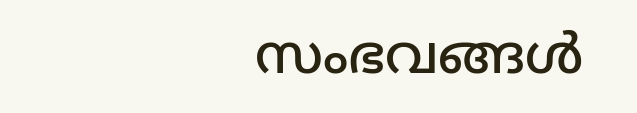സംഭവങ്ങൾ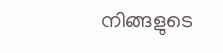നിങ്ങളുടെ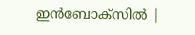ഇൻബോക്സിൽ |